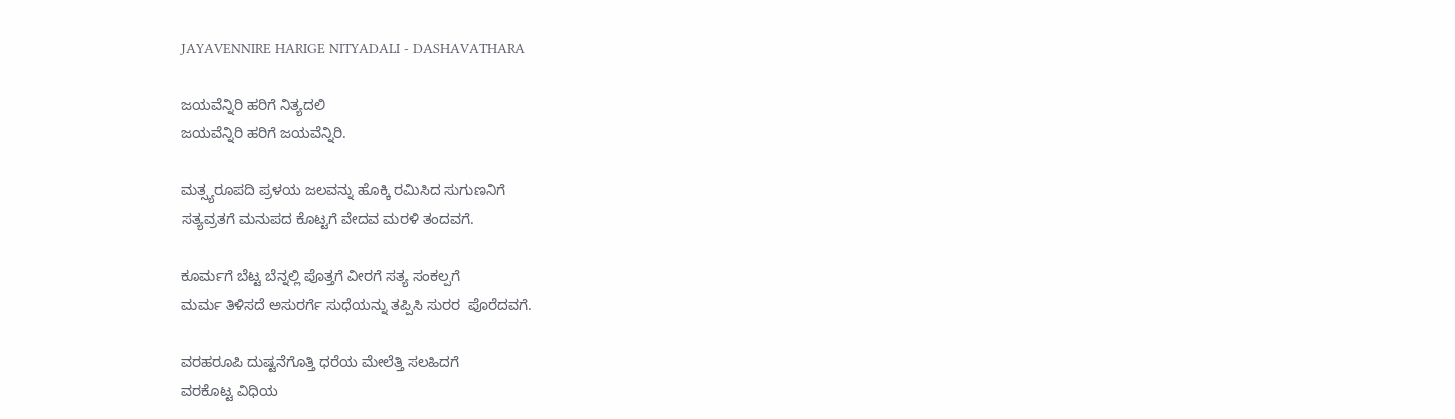JAYAVENNIRE HARIGE NITYADALI - DASHAVATHARA

ಜಯವೆನ್ನಿರಿ ಹರಿಗೆ ನಿತ್ಯದಲಿ
ಜಯವೆನ್ನಿರಿ ಹರಿಗೆ ಜಯವೆನ್ನಿರಿ.

ಮತ್ಸ್ಯರೂಪದಿ ಪ್ರಳಯ ಜಲವನ್ನು ಹೊಕ್ಕಿ ರಮಿಸಿದ ಸುಗುಣನಿಗೆ
ಸತ್ಯವ್ರತಗೆ ಮನುಪದ ಕೊಟ್ಟಗೆ ವೇದವ ಮರಳಿ ತಂದವಗೆ.

ಕೂರ್ಮಗೆ ಬೆಟ್ಟ ಬೆನ್ನಲ್ಲಿ ಪೊತ್ತಗೆ ವೀರಗೆ ಸತ್ಯ ಸಂಕಲ್ಪಗೆ
ಮರ್ಮ ತಿಳಿಸದೆ ಅಸುರರ್ಗೆ ಸುಧೆಯನ್ನು ತಪ್ಪಿಸಿ ಸುರರ  ಪೊರೆದವಗೆ.

ವರಹರೂಪಿ ದುಷ್ಟನೆಗೊತ್ತಿ ಧರೆಯ ಮೇಲೆತ್ತಿ ಸಲಹಿದಗೆ
ವರಕೊಟ್ಟ ವಿಧಿಯ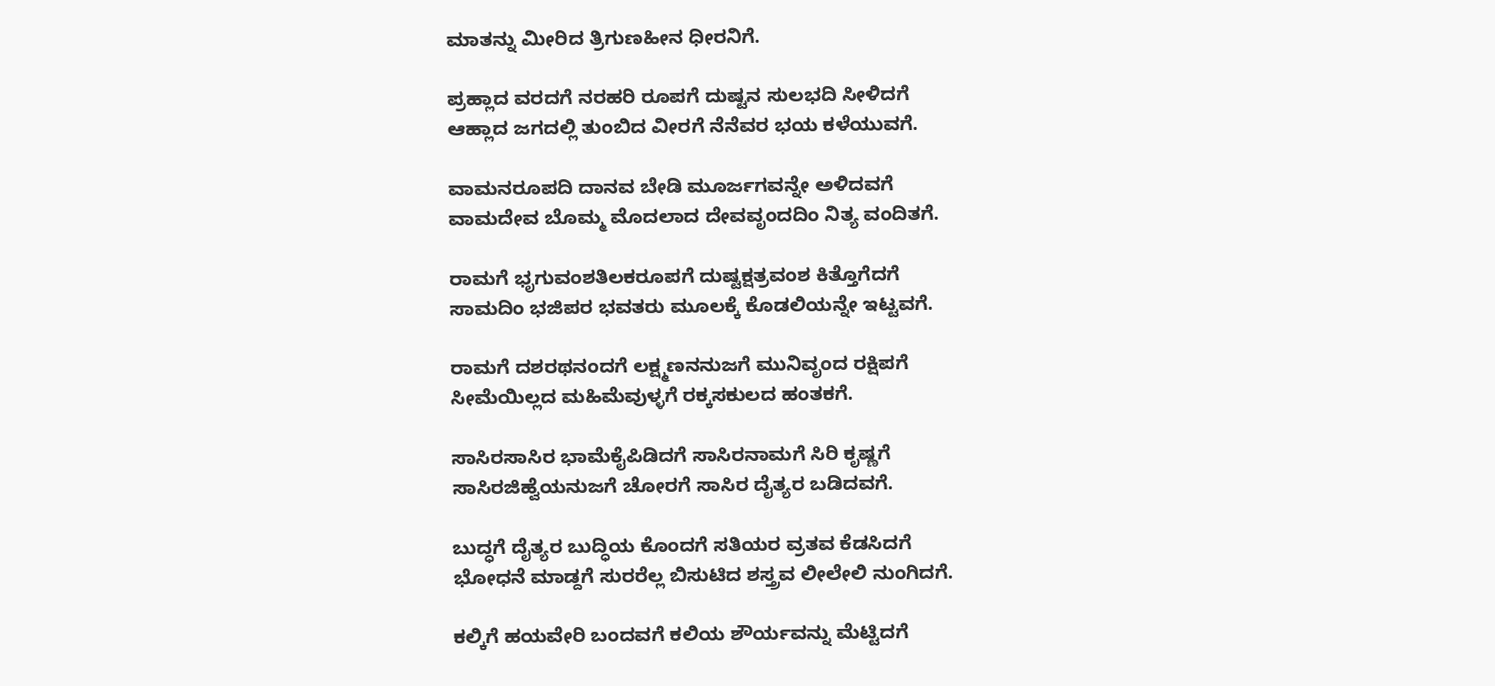ಮಾತನ್ನು ಮೀರಿದ ತ್ರಿಗುಣಹೀನ ಧೀರನಿಗೆ.

ಪ್ರಹ್ಲಾದ ವರದಗೆ ನರಹರಿ ರೂಪಗೆ ದುಷ್ಟನ ಸುಲಭದಿ ಸೀಳಿದಗೆ
ಆಹ್ಲಾದ ಜಗದಲ್ಲಿ ತುಂಬಿದ ವೀರಗೆ ನೆನೆವರ ಭಯ ಕಳೆಯುವಗೆ.

ವಾಮನರೂಪದಿ ದಾನವ ಬೇಡಿ ಮೂರ್ಜಗವನ್ನೇ ಅಳಿದವಗೆ
ವಾಮದೇವ ಬೊಮ್ಮ ಮೊದಲಾದ ದೇವವೃಂದದಿಂ ನಿತ್ಯ ವಂದಿತಗೆ.

ರಾಮಗೆ ಭೃಗುವಂಶತಿಲಕರೂಪಗೆ ದುಷ್ಟಕ್ಷತ್ರವಂಶ ಕಿತ್ತೊಗೆದಗೆ
ಸಾಮದಿಂ ಭಜಿಪರ ಭವತರು ಮೂಲಕ್ಕೆ ಕೊಡಲಿಯನ್ನೇ ಇಟ್ಟವಗೆ.

ರಾಮಗೆ ದಶರಥನಂದಗೆ ಲಕ್ಷ್ಮಣನನುಜಗೆ ಮುನಿವೃಂದ ರಕ್ಷಿಪಗೆ
ಸೀಮೆಯಿಲ್ಲದ ಮಹಿಮೆವುಳ್ಳಗೆ ರಕ್ಕಸಕುಲದ ಹಂತಕಗೆ.

ಸಾಸಿರಸಾಸಿರ ಭಾಮೆಕೈಪಿಡಿದಗೆ ಸಾಸಿರನಾಮಗೆ ಸಿರಿ ಕೃಷ್ಣಗೆ
ಸಾಸಿರಜಿಹ್ವೆಯನುಜಗೆ ಚೋರಗೆ ಸಾಸಿರ ದೈತ್ಯರ ಬಡಿದವಗೆ.

ಬುದ್ಧಗೆ ದೈತ್ಯರ ಬುದ್ಧಿಯ ಕೊಂದಗೆ ಸತಿಯರ ವ್ರತವ ಕೆಡಸಿದಗೆ
ಭೋಧನೆ ಮಾಡ್ದಗೆ ಸುರರೆಲ್ಲ ಬಿಸುಟಿದ ಶಸ್ತ್ರವ ಲೀಲೇಲಿ ನುಂಗಿದಗೆ.

ಕಲ್ಕಿಗೆ ಹಯವೇರಿ ಬಂದವಗೆ ಕಲಿಯ ಶೌರ್ಯವನ್ನು ಮೆಟ್ಟಿದಗೆ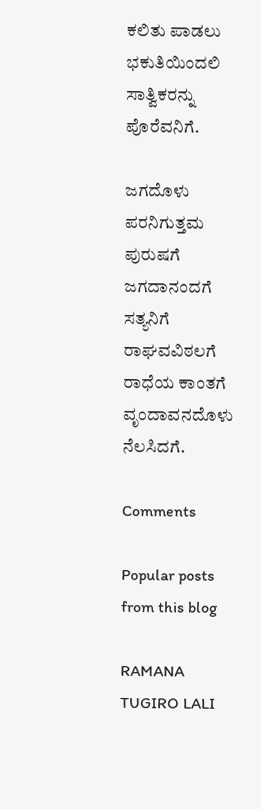ಕಲಿತು ಪಾಡಲು ಭಕುತಿಯಿಂದಲಿ ಸಾತ್ವಿಕರನ್ನು  ಪೊರೆವನಿಗೆ.

ಜಗದೊಳು ಪರನಿಗುತ್ತಮ ಪುರುಷಗೆ ಜಗದಾನಂದಗೆ ಸತ್ಯನಿಗೆ
ರಾಘವವಿಠಲಗೆ ರಾಧೆಯ ಕಾಂತಗೆ ವೃಂದಾವನದೊಳು ನೆಲಸಿದಗೆ.

Comments

Popular posts from this blog

RAMANA TUGIRO LALI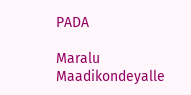PADA

Maralu Maadikondeyalle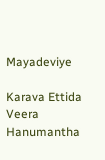Mayadeviye

Karava Ettida Veera Hanumantha